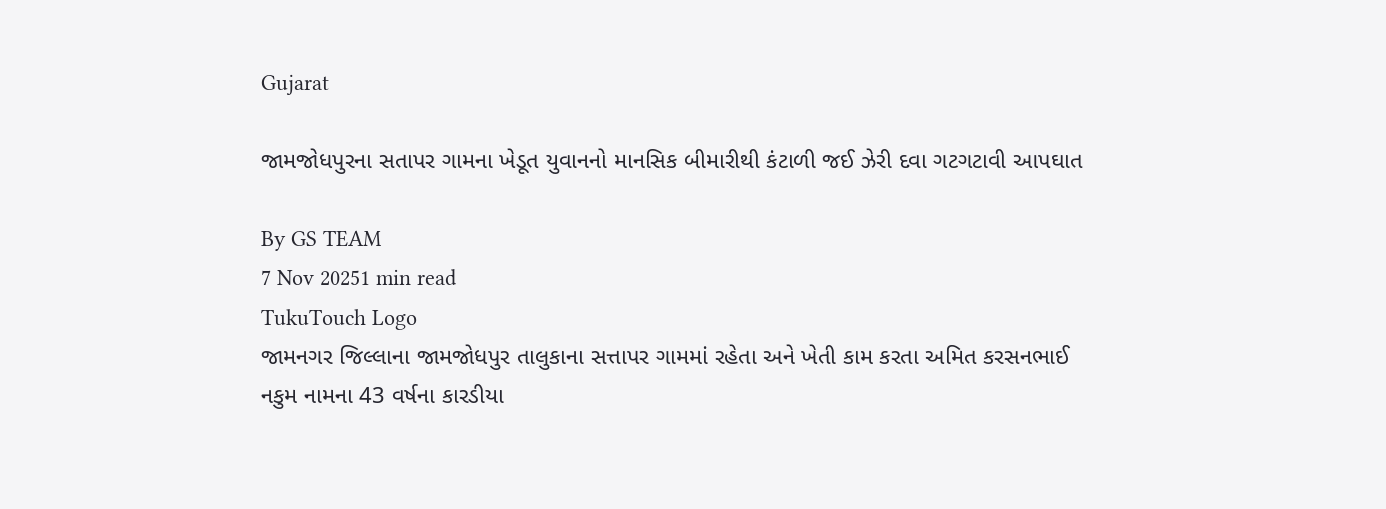Gujarat

જામજોધપુરના સતાપર ગામના ખેડૂત યુવાનનો માનસિક બીમારીથી કંટાળી જઈ ઝેરી દવા ગટગટાવી આપઘાત

By GS TEAM
7 Nov 20251 min read
TukuTouch Logo
જામનગર જિલ્લાના જામજોધપુર તાલુકાના સત્તાપર ગામમાં રહેતા અને ખેતી કામ કરતા અમિત કરસનભાઈ નકુમ નામના 43 વર્ષના કારડીયા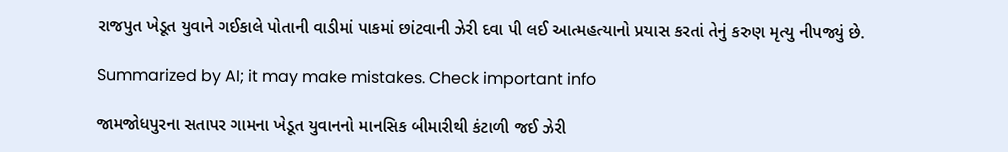રાજપુત ખેડૂત યુવાને ગઈકાલે પોતાની વાડીમાં પાકમાં છાંટવાની ઝેરી દવા પી લઈ આત્મહત્યાનો પ્રયાસ કરતાં તેનું કરુણ મૃત્યુ નીપજ્યું છે.

Summarized by AI; it may make mistakes. Check important info

જામજોધપુરના સતાપર ગામના ખેડૂત યુવાનનો માનસિક બીમારીથી કંટાળી જઈ ઝેરી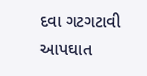દવા ગટગટાવી આપઘાત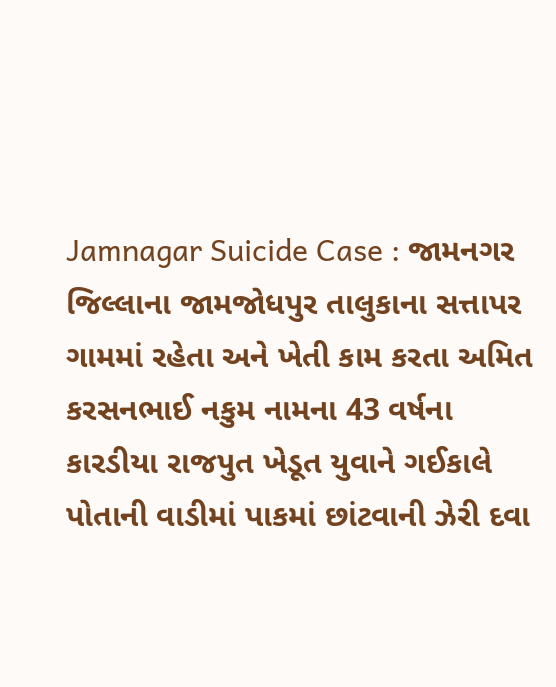Jamnagar Suicide Case : જામનગર જિલ્લાના જામજોધપુર તાલુકાના સત્તાપર ગામમાં રહેતા અને ખેતી કામ કરતા અમિત કરસનભાઈ નકુમ નામના 43 વર્ષના કારડીયા રાજપુત ખેડૂત યુવાને ગઈકાલે પોતાની વાડીમાં પાકમાં છાંટવાની ઝેરી દવા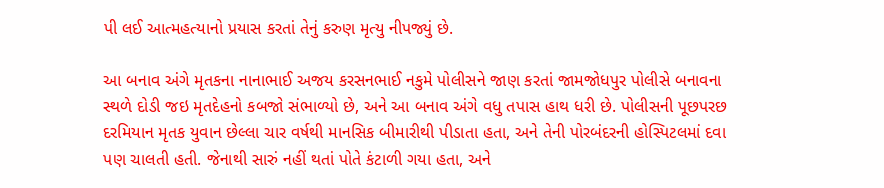પી લઈ આત્મહત્યાનો પ્રયાસ કરતાં તેનું કરુણ મૃત્યુ નીપજ્યું છે.

આ બનાવ અંગે મૃતકના નાનાભાઈ અજય કરસનભાઈ નકુમે પોલીસને જાણ કરતાં જામજોધપુર પોલીસે બનાવના સ્થળે દોડી જઇ મૃતદેહનો કબજો સંભાળ્યો છે, અને આ બનાવ અંગે વધુ તપાસ હાથ ધરી છે. પોલીસની પૂછપરછ દરમિયાન મૃતક યુવાન છેલ્લા ચાર વર્ષથી માનસિક બીમારીથી પીડાતા હતા, અને તેની પોરબંદરની હોસ્પિટલમાં દવા પણ ચાલતી હતી. જેનાથી સારું નહીં થતાં પોતે કંટાળી ગયા હતા, અને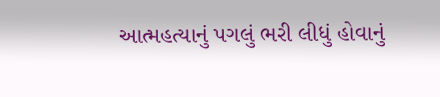આત્મહત્યાનું પગલું ભરી લીધું હોવાનું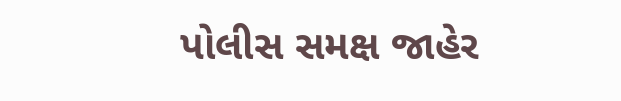પોલીસ સમક્ષ જાહેર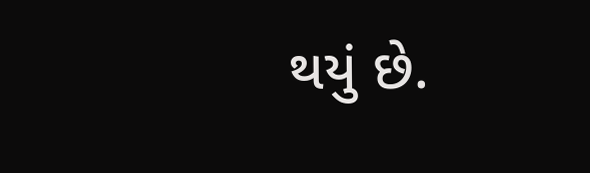થયું છે.